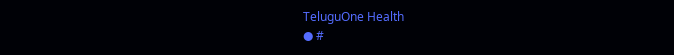TeluguOne Health
● #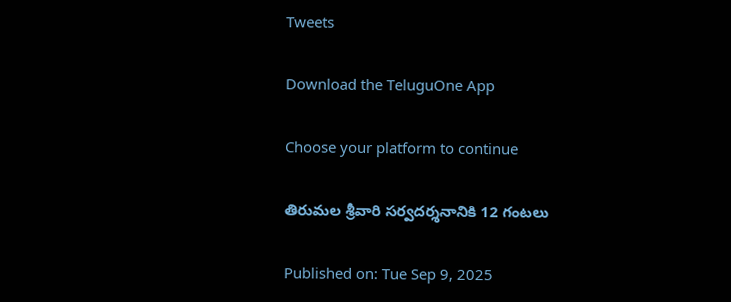Tweets

Download the TeluguOne App

Choose your platform to continue

తిరుమల శ్రీవారి సర్వదర్శనానికి 12 గంటలు

Published on: Tue Sep 9, 2025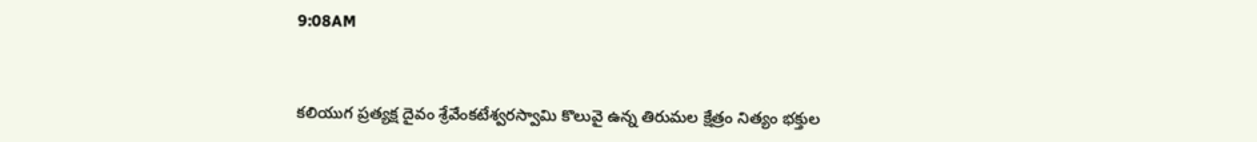9:08AM



కలియుగ ప్రత్యక్ష దైవం శ్రేవేంకటేశ్వరస్వామి కొలువై ఉన్న తిరుమల క్షేత్రం నిత్యం భక్తుల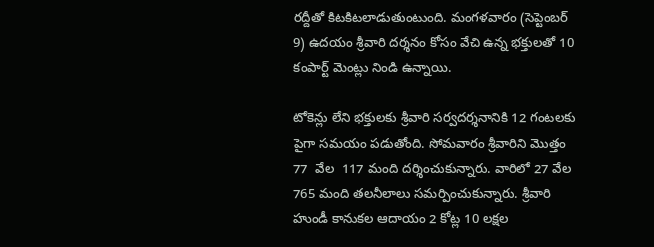రద్దీతో కిటకిటలాడుతుంటుంది. మంగళవారం (సెప్టెంబర్ 9) ఉదయం శ్రీవారి దర్శనం కోసం వేచి ఉన్న భక్తులతో 10 కంపార్ట్ మెంట్లు నిండి ఉన్నాయి.

టోకెన్లు లేని భక్తులకు శ్రీవారి సర్వదర్శనానికి 12 గంటలకు పైగా సమయం పడుతోంది. సోమవారం శ్రీవారిని మొత్తం 77  వేల  117 మంది దర్శించుకున్నారు. వారిలో 27 వేల 765 మంది తలనీలాలు సమర్పించుకున్నారు. శ్రీవారి హుండీ కానుకల ఆదాయం 2 కోట్ల 10 లక్షల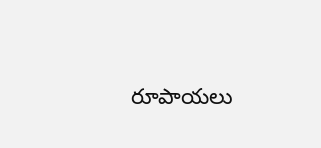రూపాయలు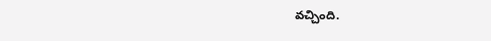వచ్చింది.